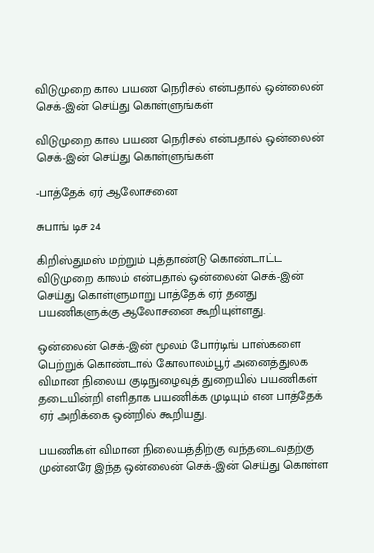விடுமுறை கால பயண நெரிசல் என்பதால் ஒன்லைன் செக்-இன் செய்து கொள்ளுங்கள்

விடுமுறை கால பயண நெரிசல் என்பதால் ஒன்லைன் செக்-இன் செய்து கொள்ளுங்கள்

-பாத்தேக் ஏர் ஆலோசனை

சுபாங் டிச 24

கிறிஸ்துமஸ் மற்றும் புத்தாண்டு கொண்டாட்ட விடுமுறை காலம் என்பதால் ஒன்லைன் செக்-இன் செய்து கொள்ளுமாறு பாத்தேக் ஏர் தனது பயணிகளுக்கு ஆலோசனை கூறியுள்ளது.

ஒன்லைன் செக்-இன் மூலம் போர்டிங் பாஸ்களை பெற்றுக் கொண்டால் கோலாலம்பூர் அனைத்துலக விமான நிலைய குடிநுழைவுத் துறையில் பயணிகள் தடையின்றி எளிதாக பயணிக்க முடியும் என பாத்தேக் ஏர் அறிக்கை ஒன்றில் கூறியது.

பயணிகள் விமான நிலையத்திற்கு வந்தடைவதற்கு முன்னரே இந்த ஒன்லைன் செக்-இன் செய்து கொள்ள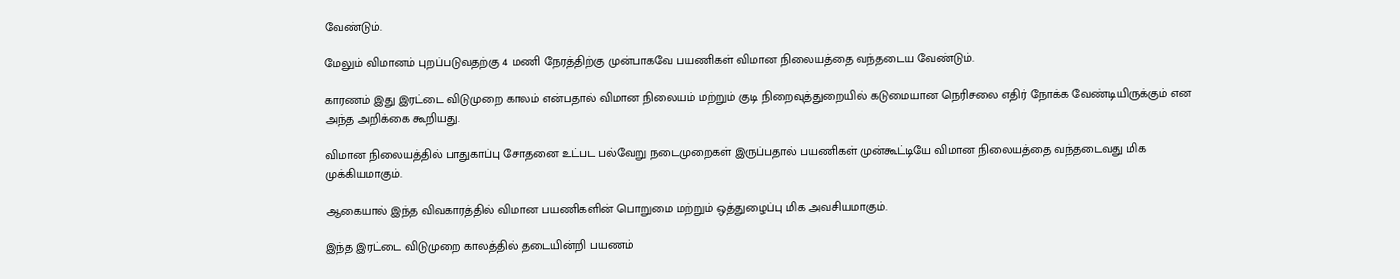வேண்டும்.

மேலும் விமானம் புறப்படுவதற்கு 4 மணி நேரத்திற்கு முன்பாகவே பயணிகள் விமான நிலையத்தை வந்தடைய வேண்டும்.

காரணம் இது இரட்டை விடுமுறை காலம் என்பதால் விமான நிலையம் மற்றும் குடி நிறைவுத்துறையில் கடுமையான நெரிசலை எதிர் நோக்க வேண்டியிருக்கும் என அந்த அறிக்கை கூறியது.

விமான நிலையத்தில் பாதுகாப்பு சோதனை உட்பட பல்வேறு நடைமுறைகள் இருப்பதால் பயணிகள் முன்கூட்டியே விமான நிலையத்தை வந்தடைவது மிக முக்கியமாகும்.

ஆகையால் இந்த விவகாரத்தில் விமான பயணிகளின் பொறுமை மற்றும் ஒத்துழைப்பு மிக அவசியமாகும்.

இந்த இரட்டை விடுமுறை காலத்தில் தடையின்றி பயணம்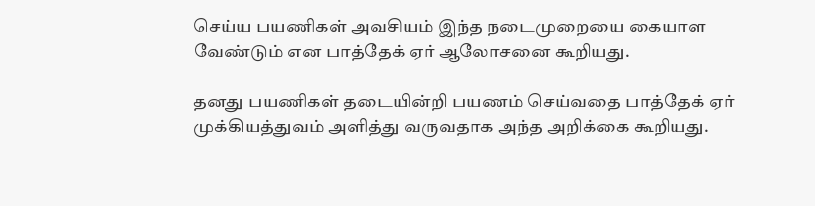செய்ய பயணிகள் அவசியம் இந்த நடைமுறையை கையாள வேண்டும் என பாத்தேக் ஏர் ஆலோசனை கூறியது.

தனது பயணிகள் தடையின்றி பயணம் செய்வதை பாத்தேக் ஏர் முக்கியத்துவம் அளித்து வருவதாக அந்த அறிக்கை கூறியது.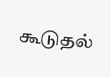கூடுதல்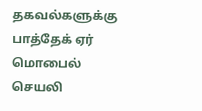தகவல்களுக்கு பாத்தேக் ஏர் மொபைல் செயலி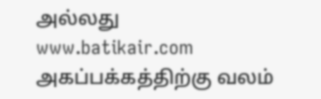அல்லது www.batikair.com அகப்பக்கத்திற்கு வலம்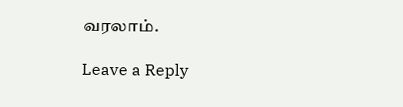வரலாம்.

Leave a Reply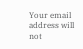Your email address will not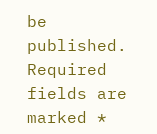be published. Required fields are marked *